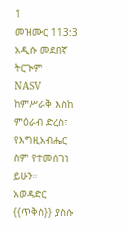1
መዝሙር 113:3
አዲሱ መደበኛ ትርጒም
NASV
ከምሥራቅ እስከ ምዕራብ ድረስ፣ የእግዚአብሔር ስም የተመሰገነ ይሁን።
አወዳድር
{{ጥቅስ}} ያስሱ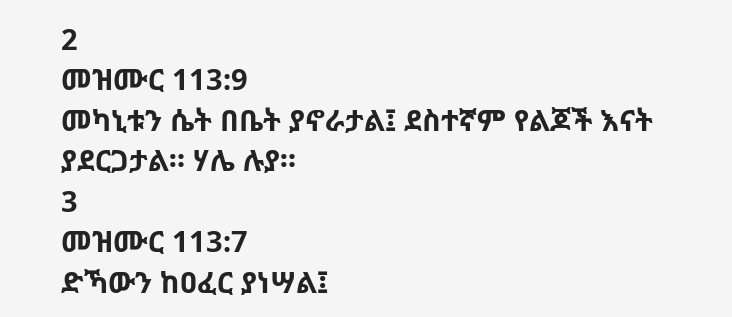2
መዝሙር 113:9
መካኒቱን ሴት በቤት ያኖራታል፤ ደስተኛም የልጆች እናት ያደርጋታል። ሃሌ ሉያ።
3
መዝሙር 113:7
ድኻውን ከዐፈር ያነሣል፤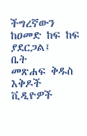ችግረኛውን ከዐመድ ከፍ ከፍ ያደርጋል፤
ቤት
መጽሐፍ ቅዱስ
እቅዶች
ቪዲዮዎች